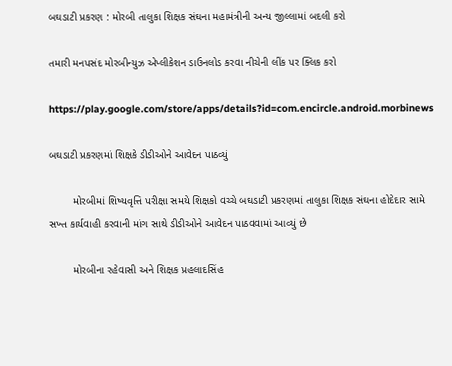બઘડાટી પ્રકરણ : મોરબી તાલુકા શિક્ષક સંઘના મહામંત્રીની અન્ય જીલ્લામાં બદલી કરો

તમારી મનપસંદ મોરબીન્યુઝ એપ્લીકેશન ડાઉનલોડ કરવા નીચેની લીંક પર ક્લિક કરો

https://play.google.com/store/apps/details?id=com.encircle.android.morbinews

બઘડાટી પ્રકરણમાં શિક્ષકે ડીડીઓને આવેદન પાઠવ્યું

        મોરબીમાં શિષ્યવૃત્તિ પરીક્ષા સમયે શિક્ષકો વચ્ચે બઘડાટી પ્રકરણમાં તાલુકા શિક્ષક સંઘના હોદેદાર સામે સખ્ત કાર્યવાહી કરવાની માંગ સાથે ડીડીઓને આવેદન પાઠવવામાં આવ્યું છે

        મોરબીના રહેવાસી અને શિક્ષક પ્રહલાદસિંહ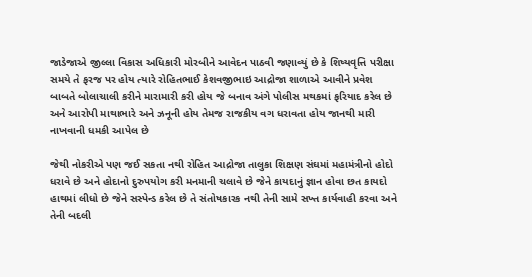જાડેજાએ જીલ્લા વિકાસ અધિકારી મોરબીને આવેદન પાઠવી જણાવ્યું છે કે શિષ્યવૃત્તિ પરીક્ષા સમયે તે ફરજ પર હોય ત્યારે રોહિતભાઈ કેશવજીભાઇ આદ્રોજા શાળાએ આવીને પ્રવેશ બાબતે બોલાચાલી કરીને મારામારી કરી હોય જે બનાવ અંગે પોલીસ મથકમાં ફરિયાદ કરેલ છે અને આરોપી માથાભારે અને ઝનૂની હોય તેમજ રાજકીય વગ ધરાવતા હોય જાનથી મારી નાખવાની ધમકી આપેલ છે

જેથી નોકરીએ પણ જઈ સકતા નથી રોહિત આદ્રોજા તાલુકા શિક્ષણ સંઘમાં મહામંત્રીનો હોદો ધરાવે છે અને હોદાનો દુરુપયોગ કરી મનમાની ચલાવે છે જેને કાયદાનું જ્ઞાન હોવા છત કાયદો હાથમાં લીધો છે જેને સસ્પેન્ડ કરેલ છે તે સંતોષકારક નથી તેની સામે સખ્ત કાર્યવાહી કરવા અને તેની બદલી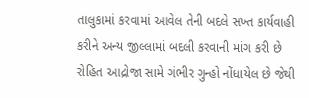તાલુકામાં કરવામાં આવેલ તેની બદલે સખ્ત કાર્યવાહી કરીને અન્ય જીલ્લામાં બદલી કરવાની માંગ કરી છે રોહિત આદ્રોજા સામે ગંભીર ગુન્હો નોંધાયેલ છે જેથી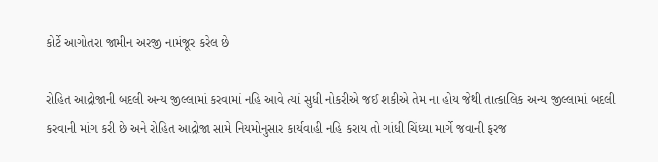કોર્ટે આગોતરા જામીન અરજી નામંજૂર કરેલ છે

રોહિત આદ્રોજાની બદલી અન્ય જીલ્લામાં કરવામાં નહિ આવે ત્યાં સુધી નોકરીએ જઈ શકીએ તેમ ના હોય જેથી તાત્કાલિક અન્ય જીલ્લામાં બદલી કરવાની માંગ કરી છે અને રોહિત આદ્રોજા સામે નિયમોનુસાર કાર્યવાહી નહિ કરાય તો ગાંધી ચિંધ્યા માર્ગે જવાની ફરજ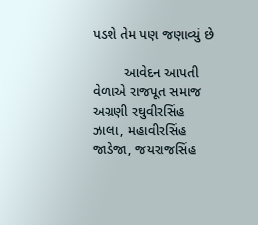પડશે તેમ પણ જણાવ્યું છે

        આવેદન આપતી વેળાએ રાજપૂત સમાજ અગ્રણી રઘુવીરસિંહ ઝાલા, મહાવીરસિંહ જાડેજા, જયરાજસિંહ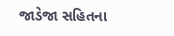જાડેજા સહિતના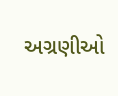અગ્રણીઓ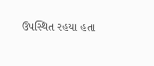ઉપસ્થિત રહયા હતા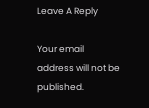Leave A Reply

Your email address will not be published.